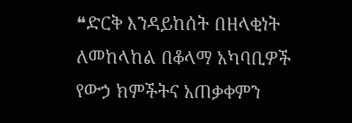❝ድርቅ እንዳይከሰት በዘላቂነት ለመከላከል በቆላማ አካባቢዎች የውኃ ክምችትና አጠቃቀምን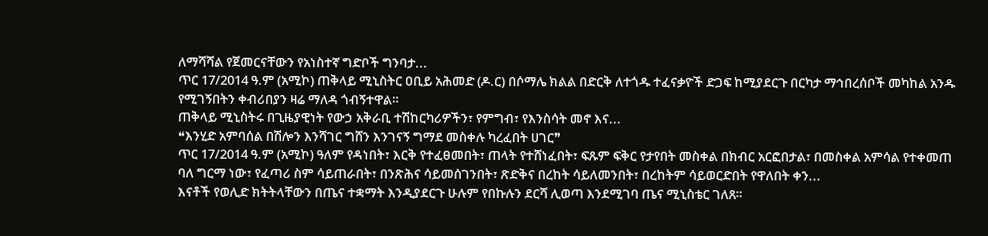ለማሻሻል የጀመርናቸውን የአነስተኛ ግድቦች ግንባታ...
ጥር 17/2014 ዓ.ም (አሚኮ) ጠቅላይ ሚኒስትር ዐቢይ አሕመድ (ዶ.ር) በሶማሌ ክልል በድርቅ ለተጎዱ ተፈናቃዮች ድጋፍ ከሚያደርጉ በርካታ ማኅበረሰቦች መካከል አንዱ የሚገኝበትን ቀብሪበያን ዛሬ ማለዳ ጎብኝተዋል።
ጠቅላይ ሚኒስትሩ በጊዜያዊነት የውኃ አቅራቢ ተሽከርካሪዎችን፣ የምግብ፣ የእንስሳት መኖ እና...
❝እንሂድ አምባሰል በሽሎን እንሻገር ግሸን እንገናኝ ግማደ መስቀሉ ካረፈበት ሀገር❞
ጥር 17/2014 ዓ.ም (አሚኮ) ዓለም የዳነበት፣ እርቅ የተፈፀመበት፣ ጠላት የተሸነፈበት፣ ፍጹም ፍቅር የታየበት መስቀል በክብር አርፎበታል፣ በመስቀል አምሳል የተቀመጠ ባለ ግርማ ነው፣ የፈጣሪ ስም ሳይጠራበት፣ በንጽሕና ሳይመሰገንበት፣ ጽድቅና በረከት ሳይለመንበት፣ በረከትም ሳይወርድበት የዋለበት ቀን...
እናቶች የወሊድ ክትትላቸውን በጤና ተቋማት እንዲያደርጉ ሁሉም የበኩሉን ደርሻ ሊወጣ እንደሚገባ ጤና ሚኒስቴር ገለጸ።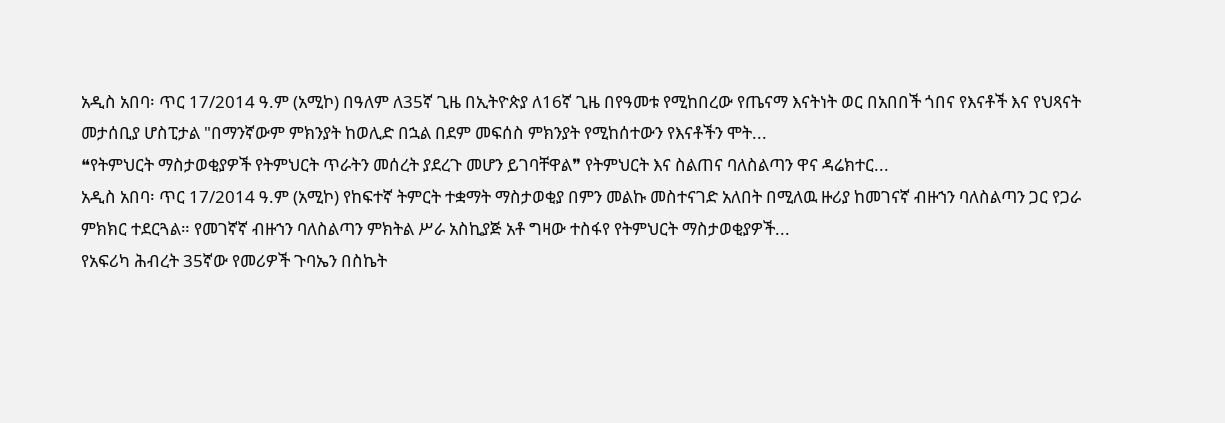አዲስ አበባ፡ ጥር 17/2014 ዓ.ም (አሚኮ) በዓለም ለ35ኛ ጊዜ በኢትዮጵያ ለ16ኛ ጊዜ በየዓመቱ የሚከበረው የጤናማ እናትነት ወር በአበበች ጎበና የእናቶች እና የህጻናት መታሰቢያ ሆስፒታል "በማንኛውም ምክንያት ከወሊድ በኋል በደም መፍሰስ ምክንያት የሚከሰተውን የእናቶችን ሞት...
❝የትምህርት ማስታወቂያዎች የትምህርት ጥራትን መሰረት ያደረጉ መሆን ይገባቸዋል❞ የትምህርት እና ስልጠና ባለስልጣን ዋና ዳሬክተር...
አዲስ አበባ፡ ጥር 17/2014 ዓ.ም (አሚኮ) የከፍተኛ ትምርት ተቋማት ማስታወቂያ በምን መልኩ መስተናገድ አለበት በሚለዉ ዙሪያ ከመገናኛ ብዙኀን ባለስልጣን ጋር የጋራ ምክክር ተደርጓል። የመገኛኛ ብዙኀን ባለስልጣን ምክትል ሥራ አስኪያጅ አቶ ግዛው ተስፋየ የትምህርት ማስታወቂያዎች...
የአፍሪካ ሕብረት 35ኛው የመሪዎች ጉባኤን በስኬት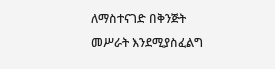ለማስተናገድ በቅንጅት መሥራት እንደሚያስፈልግ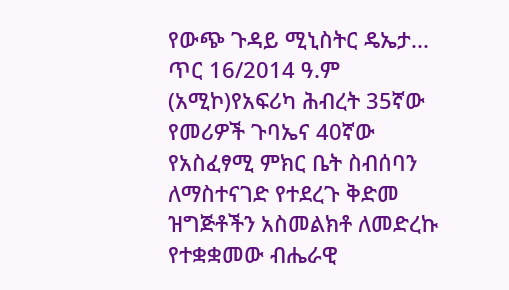የውጭ ጉዳይ ሚኒስትር ዴኤታ...
ጥር 16/2014 ዓ.ም (አሚኮ)የአፍሪካ ሕብረት 35ኛው የመሪዎች ጉባኤና 40ኛው የአስፈፃሚ ምክር ቤት ስብሰባን ለማስተናገድ የተደረጉ ቅድመ ዝግጅቶችን አስመልክቶ ለመድረኩ የተቋቋመው ብሔራዊ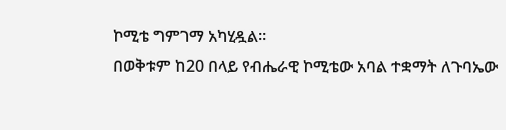ኮሚቴ ግምገማ አካሂዷል።
በወቅቱም ከ20 በላይ የብሔራዊ ኮሚቴው አባል ተቋማት ለጉባኤው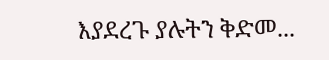እያደረጉ ያሉትን ቅድመ...